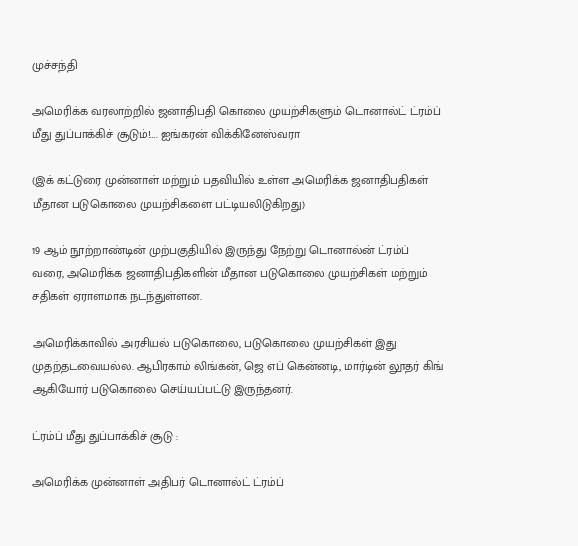முச்சந்தி

அமெரிக்க வரலாற்றில் ஜனாதிபதி கொலை முயற்சிகளும் டொனால்ட் ட்ரம்ப் மீது துப்பாக்கிச் சூடும்!…. ஐங்கரன் விக்கினேஸ்வரா

(இக் கட்டுரை முன்னாள் மற்றும் பதவியில் உள்ள அமெரிக்க ஜனாதிபதிகள் மீதான படுகொலை முயற்சிகளை பட்டியலிடுகிறது)

19 ஆம் நூற்றாண்டின் முற்பகுதியில் இருந்து நேற்று டொனால்ன் ட்ரம்ப் வரை, அமெரிக்க ஜனாதிபதிகளின் மீதான படுகொலை முயற்சிகள் மற்றும் சதிகள் ஏராளமாக நடந்துள்ளன.

அமெரிக்காவில் அரசியல் படுகொலை, படுகொலை முயற்சிகள் இது முதற்தடவையல்ல. ஆபிரகாம் லிங்கன், ஜெ எப் கென்னடி, மார்டின் லூதர் கிங் ஆகியோர் படுகொலை செய்யப்பட்டு இருந்தனர்.

ட்ரம்ப் மீது துப்பாக்கிச் சூடு :

அமெரிக்க முன்னாள் அதிபர் டொனால்ட் ட்ரம்ப்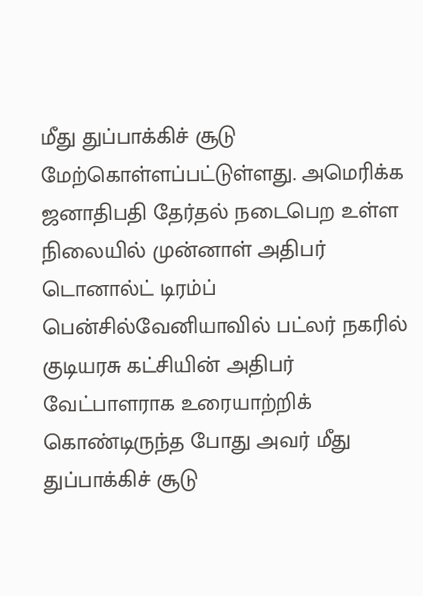மீது துப்பாக்கிச் சூடு மேற்கொள்ளப்பட்டுள்ளது. அமெரிக்க ஜனாதிபதி தேர்தல் நடைபெற உள்ள நிலையில் முன்னாள் அதிபர் டொனால்ட் டிரம்ப் பென்சில்வேனியாவில் பட்லர் நகரில் குடியரசு கட்சியின் அதிபர் வேட்பாளராக உரையாற்றிக் கொண்டிருந்த போது அவர் மீது துப்பாக்கிச் சூடு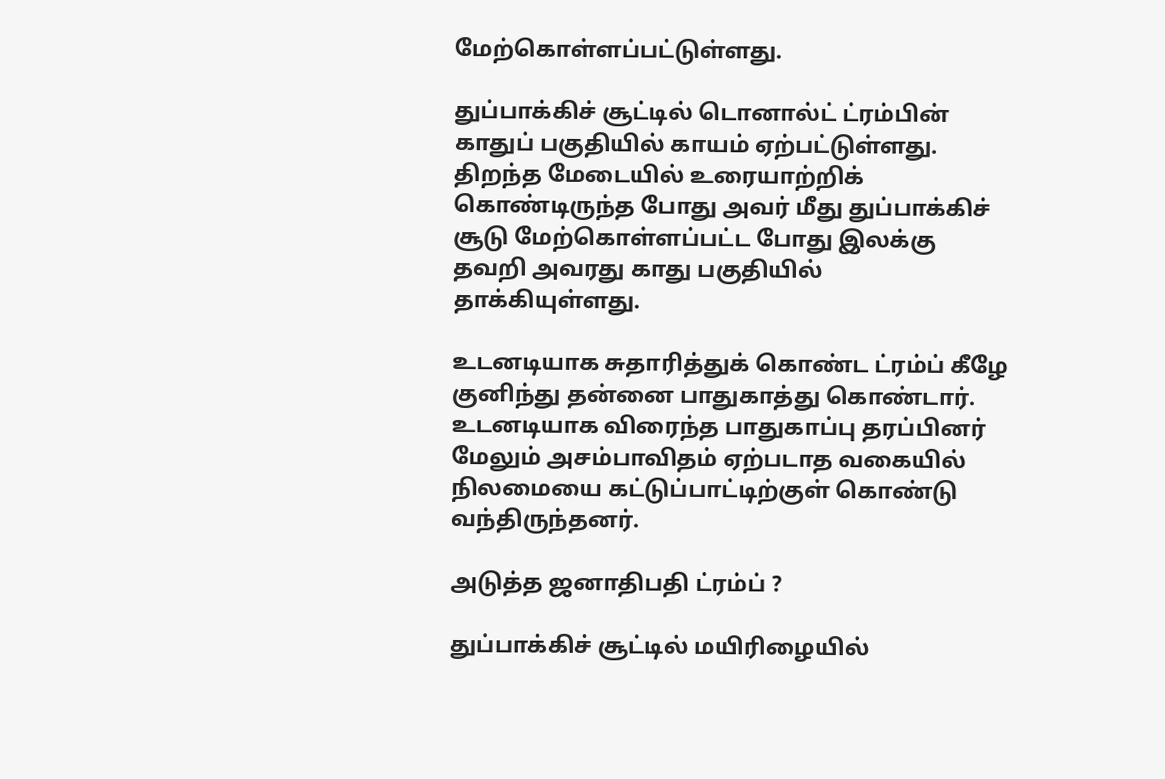மேற்கொள்ளப்பட்டுள்ளது.

துப்பாக்கிச் சூட்டில் டொனால்ட் ட்ரம்பின் காதுப் பகுதியில் காயம் ஏற்பட்டுள்ளது. திறந்த மேடையில் உரையாற்றிக் கொண்டிருந்த போது அவர் மீது துப்பாக்கிச் சூடு மேற்கொள்ளப்பட்ட போது இலக்கு தவறி அவரது காது பகுதியில் தாக்கியுள்ளது.

உடனடியாக சுதாரித்துக் கொண்ட ட்ரம்ப் கீழே குனிந்து தன்னை பாதுகாத்து கொண்டார். உடனடியாக விரைந்த பாதுகாப்பு தரப்பினர் மேலும் அசம்பாவிதம் ஏற்படாத வகையில் நிலமையை கட்டுப்பாட்டிற்குள் கொண்டு வந்திருந்தனர்.

அடுத்த ஜனாதிபதி ட்ரம்ப் ?

துப்பாக்கிச் சூட்டில் மயிரிழையில்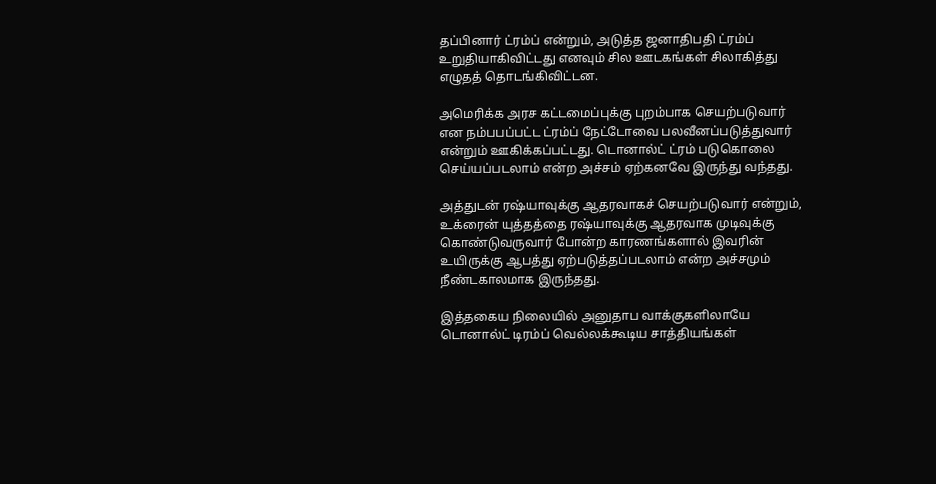தப்பினார் ட்ரம்ப் என்றும், அடுத்த ஜனாதிபதி ட்ரம்ப் உறுதியாகிவிட்டது எனவும் சில ஊடகங்கள் சிலாகித்து எழுதத் தொடங்கிவிட்டன.

அமெரிக்க அரச கட்டமைப்புக்கு புறம்பாக செயற்படுவார் என நம்பபப்பட்ட ட்ரம்ப் நேட்டோவை பலவீனப்படுத்துவார் என்றும் ஊகிக்கப்பட்டது. டொனால்ட் ட்ரம் படுகொலை செய்யப்படலாம் என்ற அச்சம் ஏற்கனவே இருந்து வந்தது.

அத்துடன் ரஷ்யாவுக்கு ஆதரவாகச் செயற்படுவார் என்றும், உக்ரைன் யுத்தத்தை ரஷ்யாவுக்கு ஆதரவாக முடிவுக்கு கொண்டுவருவார் போன்ற காரணங்களால் இவரின் உயிருக்கு ஆபத்து ஏற்படுத்தப்படலாம் என்ற அச்சமும் நீண்டகாலமாக இருந்தது.

இத்தகைய நிலையில் அனுதாப வாக்குகளிலாயே டொனால்ட் டிரம்ப் வெல்லக்கூடிய சாத்தியங்கள்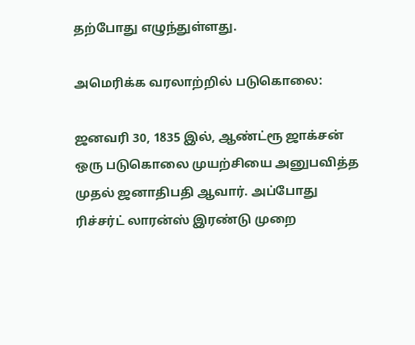தற்போது எழுந்துள்ளது.

அமெரிக்க வரலாற்றில் படுகொலை:

ஜனவரி 30, 1835 இல், ஆண்ட்ரூ ஜாக்சன் ஒரு படுகொலை முயற்சியை அனுபவித்த முதல் ஜனாதிபதி ஆவார். அப்போது ரிச்சர்ட் லாரன்ஸ் இரண்டு முறை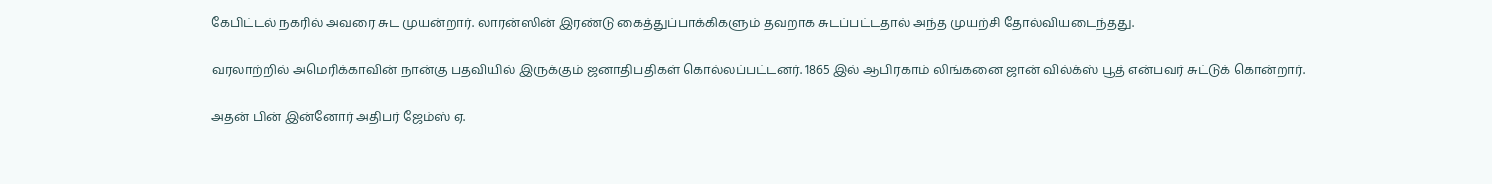கேபிட்டல் நகரில் அவரை சுட முயன்றார். லாரன்ஸின் இரண்டு கைத்துப்பாக்கிகளும் தவறாக சுடப்பட்டதால் அந்த முயற்சி தோல்வியடைந்தது.

வரலாற்றில் அமெரிக்காவின் நான்கு பதவியில் இருக்கும் ஜனாதிபதிகள் கொல்லப்பட்டனர். 1865 இல் ஆபிரகாம் லிங்கனை ஜான் வில்க்ஸ் பூத் என்பவர் சுட்டுக் கொன்றார்.

அதன் பின் இன்னோர் அதிபர் ஜேம்ஸ் ஏ.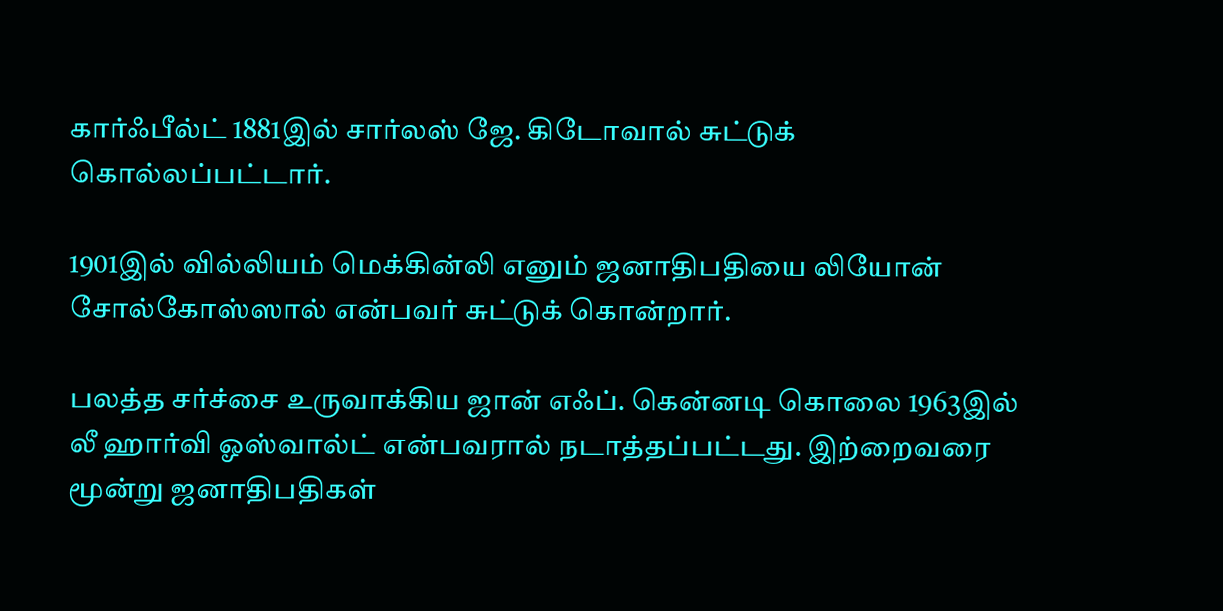கார்ஃபீல்ட் 1881இல் சார்லஸ் ஜே. கிடோவால் சுட்டுக் கொல்லப்பட்டார்.

1901இல் வில்லியம் மெக்கின்லி எனும் ஜனாதிபதியை லியோன் சோல்கோஸ்ஸால் என்பவர் சுட்டுக் கொன்றார்.

பலத்த சர்ச்சை உருவாக்கிய ஜான் எஃப். கென்னடி கொலை 1963இல் லீ ஹார்வி ஓஸ்வால்ட் என்பவரால் நடாத்தப்பட்டது. இற்றைவரை மூன்று ஜனாதிபதிகள்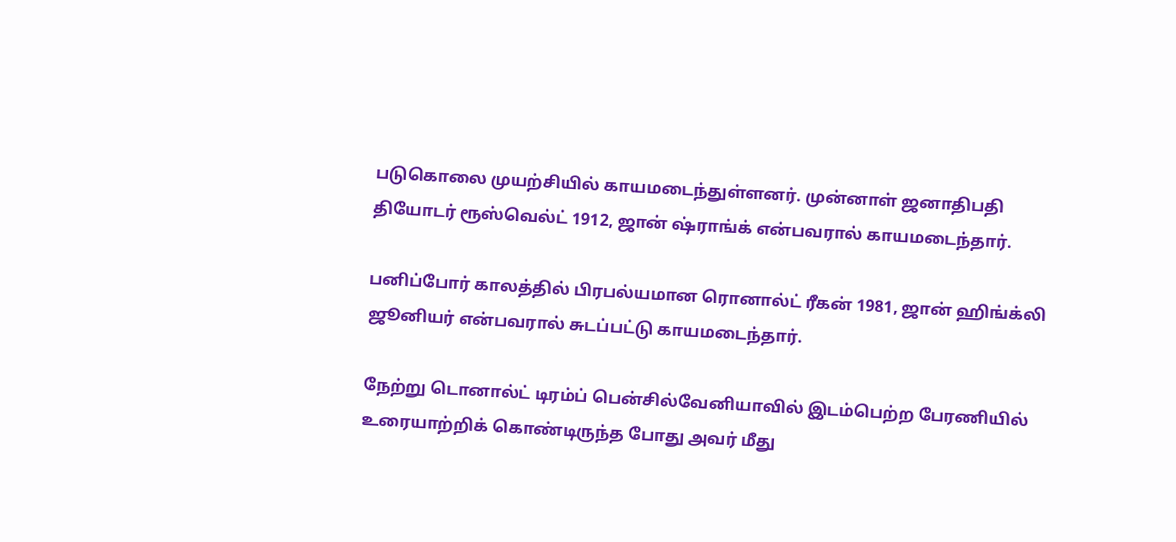படுகொலை முயற்சியில் காயமடைந்துள்ளனர். முன்னாள் ஜனாதிபதி தியோடர் ரூஸ்வெல்ட் 1912, ஜான் ஷ்ராங்க் என்பவரால் காயமடைந்தார்.

பனிப்போர் காலத்தில் பிரபல்யமான ரொனால்ட் ரீகன் 1981, ஜான் ஹிங்க்லி ஜூனியர் என்பவரால் சுடப்பட்டு காயமடைந்தார்.

நேற்று டொனால்ட் டிரம்ப் பென்சில்வேனியாவில் இடம்பெற்ற பேரணியில் உரையாற்றிக் கொண்டிருந்த போது அவர் மீது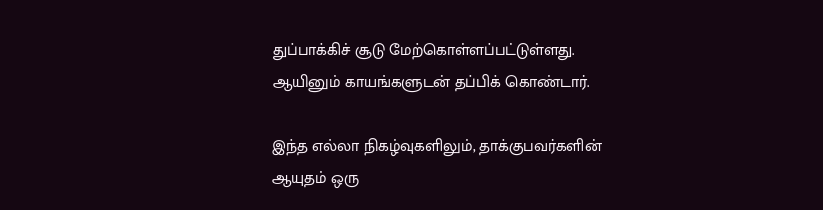துப்பாக்கிச் சூடு மேற்கொள்ளப்பட்டுள்ளது. ஆயினும் காயங்களுடன் தப்பிக் கொண்டார்.

இந்த எல்லா நிகழ்வுகளிலும், தாக்குபவர்களின் ஆயுதம் ஒரு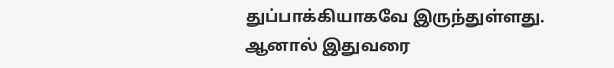துப்பாக்கியாகவே இருந்துள்ளது.
ஆனால் இதுவரை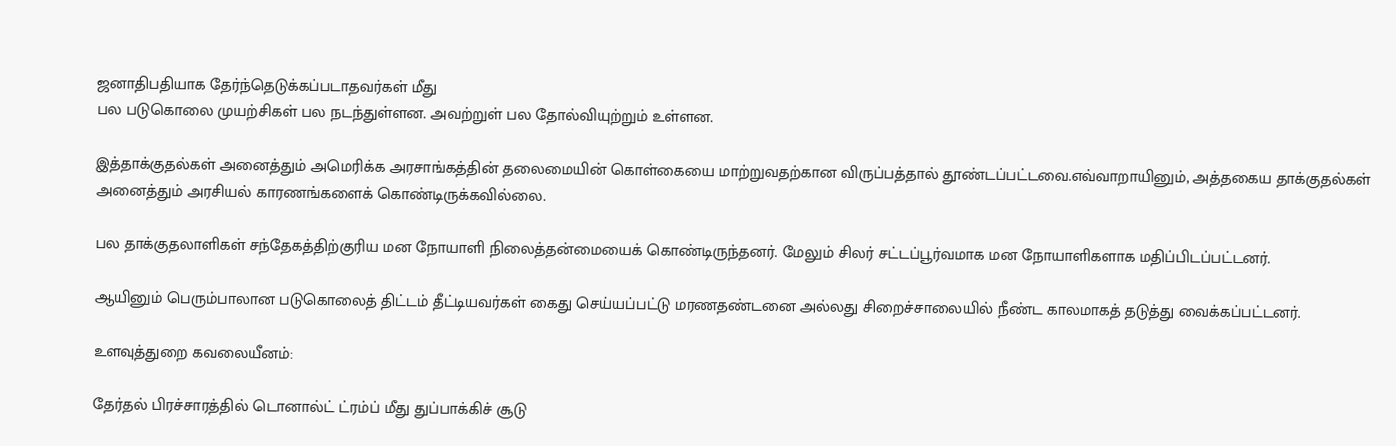ஜனாதிபதியாக தேர்ந்தெடுக்கப்படாதவர்கள் மீது
பல படுகொலை முயற்சிகள் பல நடந்துள்ளன. அவற்றுள் பல தோல்வியுற்றும் உள்ளன.

இத்தாக்குதல்கள் அனைத்தும் அமெரிக்க அரசாங்கத்தின் தலைமையின் கொள்கையை மாற்றுவதற்கான விருப்பத்தால் தூண்டப்பட்டவை.எவ்வாறாயினும், அத்தகைய தாக்குதல்கள் அனைத்தும் அரசியல் காரணங்களைக் கொண்டிருக்கவில்லை.

பல தாக்குதலாளிகள் சந்தேகத்திற்குரிய மன நோயாளி நிலைத்தன்மையைக் கொண்டிருந்தனர். மேலும் சிலர் சட்டப்பூர்வமாக மன நோயாளிகளாக மதிப்பிடப்பட்டனர்.

ஆயினும் பெரும்பாலான படுகொலைத் திட்டம் தீட்டியவர்கள் கைது செய்யப்பட்டு மரணதண்டனை அல்லது சிறைச்சாலையில் நீண்ட காலமாகத் தடுத்து வைக்கப்பட்டனர்.

உளவுத்துறை கவலையீனம்:

தேர்தல் பிரச்சாரத்தில் டொனால்ட் ட்ரம்ப் மீது துப்பாக்கிச் சூடு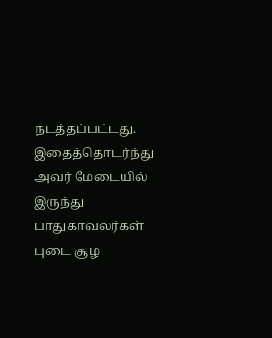நடத்தப்பட்டது. இதைத்தொடர்ந்து அவர் மேடையில் இருந்து பாதுகாவலர்கள் புடை சூழ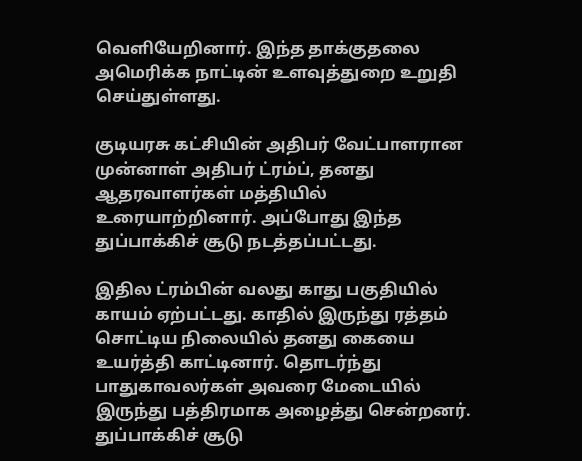வெளியேறினார். இந்த தாக்குதலை அமெரிக்க நாட்டின் உளவுத்துறை உறுதி செய்துள்ளது.

குடியரசு கட்சியின் அதிபர் வேட்பாளரான முன்னாள் அதிபர் ட்ரம்ப், தனது ஆதரவாளர்கள் மத்தியில் உரையாற்றினார். அப்போது இந்த துப்பாக்கிச் சூடு நடத்தப்பட்டது.

இதில ட்ரம்பின் வலது காது பகுதியில் காயம் ஏற்பட்டது. காதில் இருந்து ரத்தம் சொட்டிய நிலையில் தனது கையை உயர்த்தி காட்டினார். தொடர்ந்து பாதுகாவலர்கள் அவரை மேடையில் இருந்து பத்திரமாக அழைத்து சென்றனர்.
துப்பாக்கிச் சூடு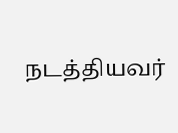நடத்தியவர்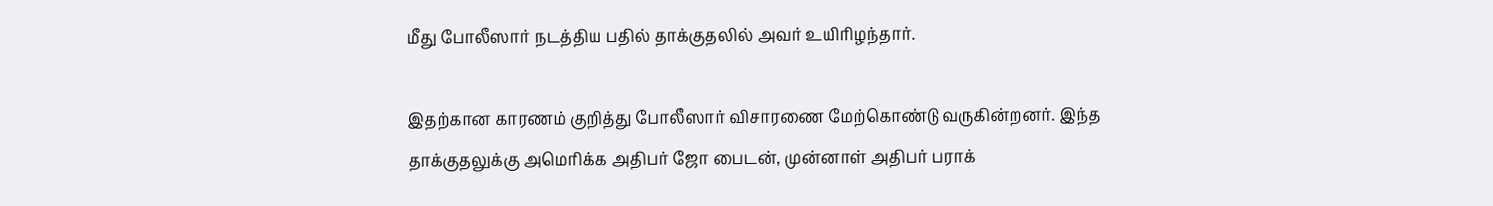மீது போலீஸார் நடத்திய பதில் தாக்குதலில் அவர் உயிரிழந்தார்.

இதற்கான காரணம் குறித்து போலீஸார் விசாரணை மேற்கொண்டு வருகின்றனர். இந்த தாக்குதலுக்கு அமெரிக்க அதிபர் ஜோ பைடன், முன்னாள் அதிபர் பராக்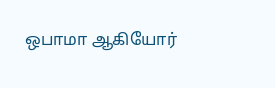ஒபாமா ஆகியோர்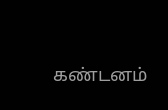கண்டனம்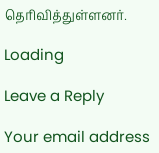தெரிவித்துள்ளனர்.

Loading

Leave a Reply

Your email address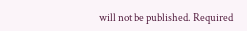will not be published. Required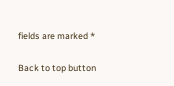fields are marked *

Back to top button